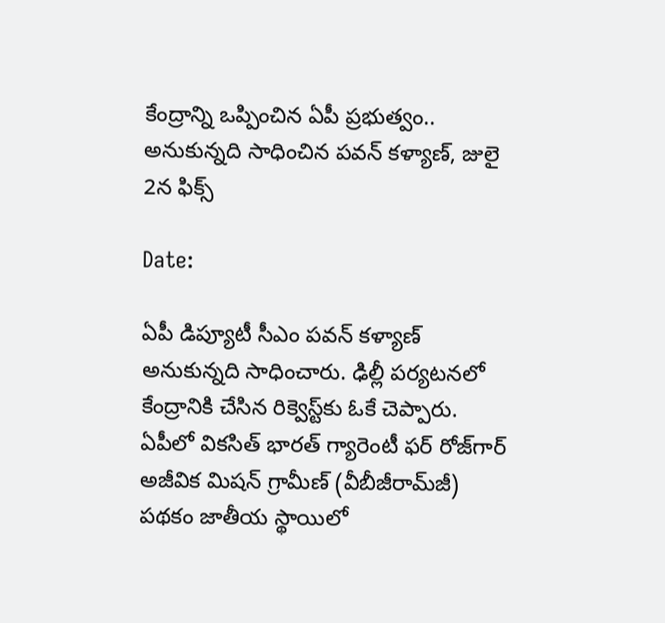కేంద్రాన్ని ఒప్పించిన ఏపీ ప్రభుత్వం.. అనుకున్నది సాధించిన పవన్ కళ్యాణ్, జులై 2న ఫిక్స్

Date:

ఏపీ డిప్యూటీ సీఎం పవన్ కళ్యాణ్ అనుకున్నది సాధించారు. ఢిల్లీ పర్యటనలో కేంద్రానికి చేసిన రిక్వెస్ట్‌కు ఓకే చెప్పారు. ఏపీలో వికసిత్‌ భారత్‌ గ్యారెంటీ ఫర్‌ రోజ్‌గార్‌ అజీవిక మిషన్‌ గ్రామీణ్‌ (వీబీజీరామ్‌జీ) పథకం జాతీయ స్థాయిలో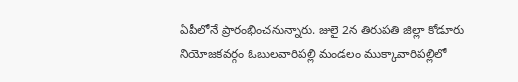ఏపీలోనే ప్రారంభించనున్నారు. జులై 2న తిరుపతి జిల్లా కోడూరు నియోజకవర్గం ఓబులవారిపల్లి మండలం ముక్కావారిపల్లిలో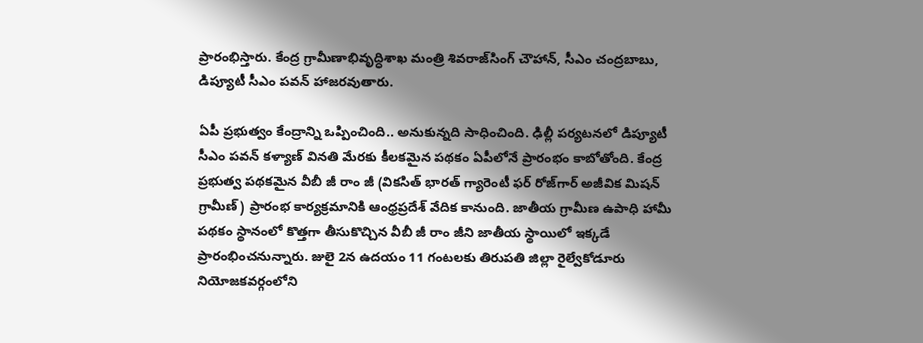ప్రారంభిస్తారు. కేంద్ర గ్రామీణాభివృద్ధిశాఖ మంత్రి శివరాజ్‌సింగ్‌ చౌహాన్‌, సీఎం చంద్రబాబు, డిప్యూటీ సీఎం పవన్ హాజరవుతారు.

ఏపీ ప్రభుత్వం కేంద్రాన్ని ఒప్పించింది.. అనుకున్నది సాధించింది. ఢిల్లీ పర్యటనలో డిప్యూటీ సీఎం పవన్ కళ్యాణ్ వినతి మేరకు కీలకమైన పథకం ఏపీలోనే ప్రారంభం కాబోతోంది. కేంద్ర ప్రభుత్వ పథకమైన వీబీ జీ రాం జీ (వికసిత్‌ భారత్‌ గ్యారెంటీ ఫర్‌ రోజ్‌గార్‌ అజీవిక మిషన్‌ గ్రామీణ్‌) ప్రారంభ కార్యక్రమానికి ఆంధ్రప్రదేశ్ వేదిక కానుంది. జాతీయ గ్రామీణ ఉపాధి హామీ పథకం స్థానంలో కొత్తగా తీసుకొచ్చిన వీబీ జీ రాం జీని జాతీయ స్థాయిలో ఇక్కడే ప్రారంభించనున్నారు. జులై 2న ఉదయం 11 గంటలకు తిరుపతి జిల్లా రైల్వేకోడూరు నియోజకవర్గంలోని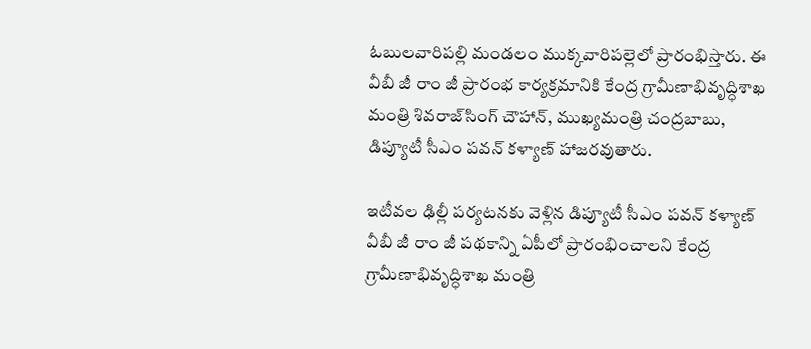ఓబులవారిపల్లి మండలం ముక్కవారిపల్లెలో ప్రారంభిస్తారు. ఈ వీబీ జీ రాం జీ ప్రారంభ కార్యక్రమానికి కేంద్ర గ్రామీణాభివృద్ధిశాఖ మంత్రి శివరాజ్‌సింగ్‌ చౌహాన్, ముఖ్యమంత్రి చంద్రబాబు, డిప్యూటీ సీఎం పవన్ కళ్యాణ్ హాజరవుతారు.

ఇటీవల ఢిల్లీ పర్యటనకు వెళ్లిన డిప్యూటీ సీఎం పవన్ కళ్యాణ్ వీబీ జీ రాం జీ పథకాన్ని ఏపీలో ప్రారంభించాలని కేంద్ర గ్రామీణాభివృద్ధిశాఖ మంత్రి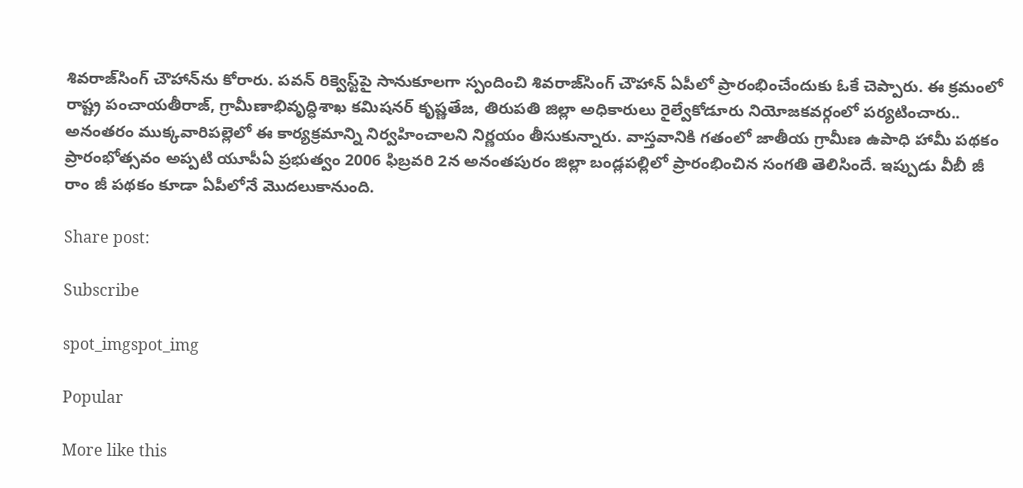శివరాజ్‌సింగ్‌ చౌహాన్‌ను కోరారు. పవన్ రిక్వెస్ట్‌పై సానుకూలగా స్పందించి శివరాజ్‌సింగ్ చౌహాన్ ఏపీలో ప్రారంభించేందుకు ఓకే చెప్పారు. ఈ క్రమంలో రాష్ట్ర పంచాయతీరాజ్, గ్రామీణాభివృద్ధిశాఖ కమిషనర్‌ కృష్ణతేజ, తిరుపతి జిల్లా అధికారులు రైల్వేకోడూరు నియోజకవర్గంలో పర్యటించారు.. అనంతరం ముక్కవారిపల్లెలో ఈ కార్యక్రమాన్ని నిర్వహించాలని నిర్ణయం తీసుకున్నారు. వాస్తవానికి గతంలో జాతీయ గ్రామీణ ఉపాధి హామీ పథకం ప్రారంభోత్సవం అప్పటి యూపీఏ ప్రభుత్వం 2006 ఫిబ్రవరి 2న అనంతపురం జిల్లా బండ్లపల్లిలో ప్రారంభించిన సంగతి తెలిసిందే. ఇప్పుడు వీబీ జీ రాం జీ పథకం కూడా ఏపీలోనే మొదలుకానుంది.

Share post:

Subscribe

spot_imgspot_img

Popular

More like this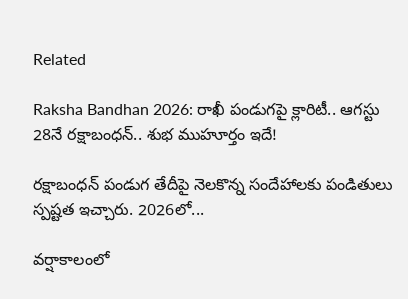Related

Raksha Bandhan 2026: రాఖీ పండుగపై క్లారిటీ.. ఆగస్టు 28నే రక్షాబంధన్‌.. శుభ ముహూర్తం ఇదే!

రక్షాబంధన్‌ పండుగ తేదీపై నెలకొన్న సందేహాలకు పండితులు స్పష్టత ఇచ్చారు. 2026లో...

వర్షాకాలంలో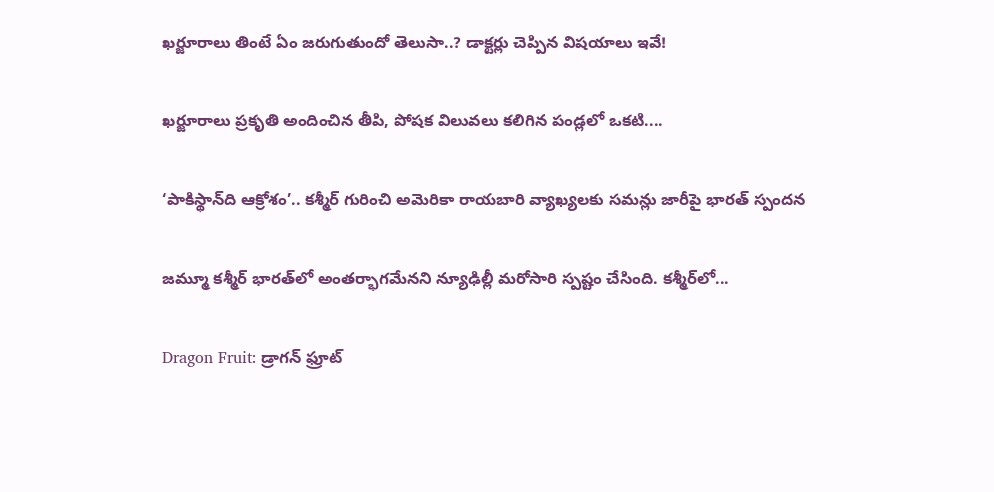ఖర్జూరాలు తింటే ఏం జరుగుతుందో తెలుసా..? డాక్టర్లు చెప్పిన విషయాలు ఇవే!

ఖర్జూరాలు ప్రకృతి అందించిన తీపి, పోషక విలువలు కలిగిన పండ్లలో ఒకటి....

‘పాకిస్థాన్‌ది ఆక్రోశం’.. కశ్మీర్‌ గురించి అమెరికా రాయబారి వ్యాఖ్యలకు సమన్లు జారీపై భారత్ స్పందన

జమ్మూ కశ్మీర్‌ భారత్‌లో అంతర్భాగమేనని న్యూఢిల్లీ మరోసారి స్పష్టం చేసింది. కశ్మీర్‌లో...

Dragon Fruit: డ్రాగన్ ఫ్రూట్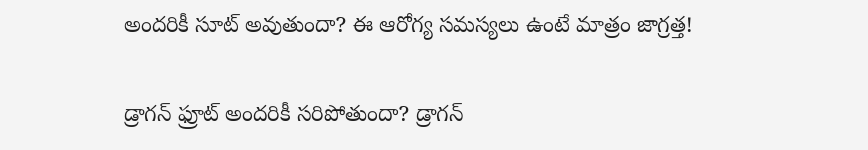అందరికీ సూట్ అవుతుందా? ఈ ఆరోగ్య సమస్యలు ఉంటే మాత్రం జాగ్రత్త!

డ్రాగన్ ఫ్రూట్ అందరికీ సరిపోతుందా? డ్రాగన్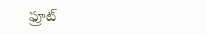ఫ్రూట్‌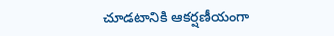చూడటానికి ఆకర్షణీయంగా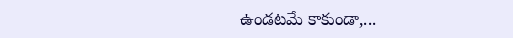ఉండటమే కాకుండా,...